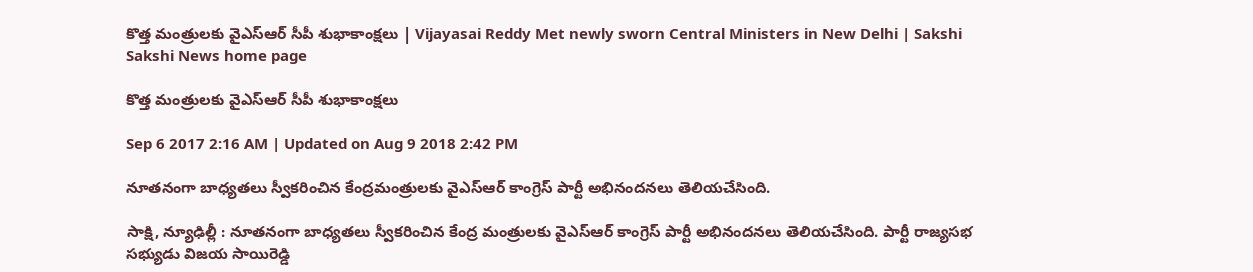కొత్త మంత్రులకు వైఎస్‌ఆర్‌ సీపీ శుభాకాంక్షలు | Vijayasai Reddy Met newly sworn Central Ministers in New Delhi | Sakshi
Sakshi News home page

కొత్త మంత్రులకు వైఎస్‌ఆర్‌ సీపీ శుభాకాంక్షలు

Sep 6 2017 2:16 AM | Updated on Aug 9 2018 2:42 PM

నూతనంగా బాధ్యతలు స్వీకరించిన కేంద్రమంత్రులకు వైఎస్‌ఆర్‌ కాంగ్రెస్‌ పార్టీ అభినందనలు తెలియచేసింది.

సాక్షి, న్యూఢిల్లీ : నూతనంగా బాధ్యతలు స్వీకరించిన కేంద్ర మంత్రులకు వైఎస్‌ఆర్‌ కాంగ్రెస్‌ పార్టీ అభినందనలు తెలియచేసింది. పార్టీ రాజ్యసభ సభ్యుడు విజయ సాయిరెడ్డి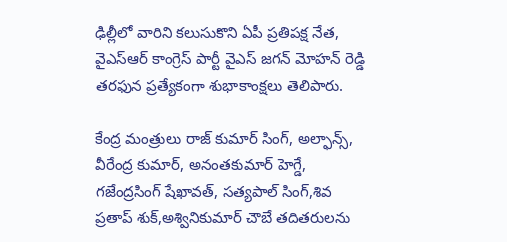ఢిల్లీలో వారిని కలుసుకొని ఏపీ ప్రతిపక్ష నేత, వైఎస్‌ఆర్‌ కాంగ్రెస్‌ పార్టీ వైఎస్‌ జగన్‌ మోహన్‌ రెడ్డి తరఫున ప్రత్యేకంగా శుభాకాంక్షలు తెలిపారు.

కేంద్ర మంత్రులు రాజ్‌ కుమార్‌ సింగ్‌, అల్ఫాన్స్, వీరేంద్ర కుమార్, అనంతకుమార్ హెగ్డే, గజేంద్రసింగ్ షేఖావత్, సత్యపాల్ సింగ్,శివ ప్రతాప్ శుక్,అశ్వినికుమార్ చౌబే తదితరులను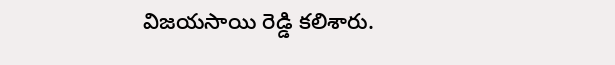విజయసాయి రెడ్డి కలిశారు.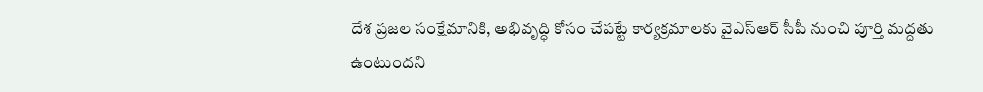దేశ ప్రజల సంక్షేమానికి, అభివృద్ధి కోసం చేపట్టే కార్యక్రమాలకు వైఎస్‌ఆర్‌ సీపీ నుంచి పూర్తి మద్దతు ఉంటుందని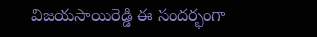విజయసాయిరెడ్డి ఈ సందర్భంగా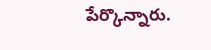పేర్కొన్నారు.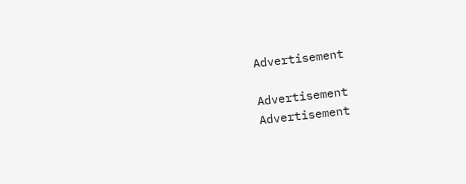Advertisement

Advertisement
Advertisement